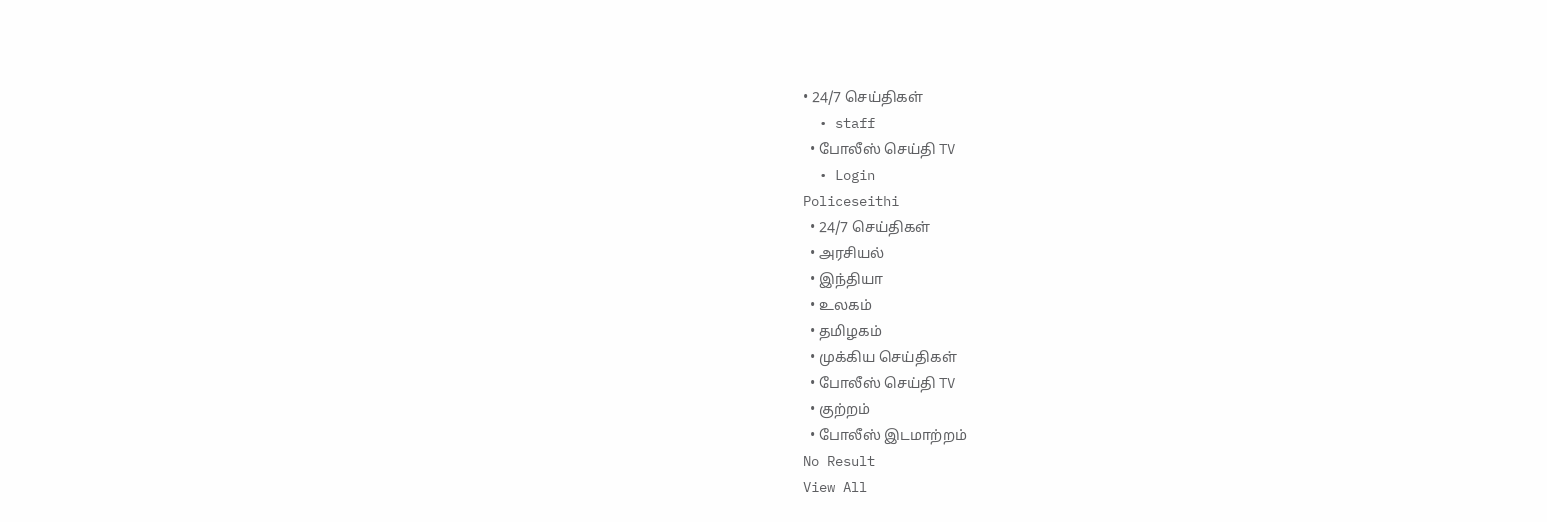• 24/7 செய்திகள்
  • staff
  • போலீஸ் செய்தி TV
  • Login
Policeseithi
  • 24/7 செய்திகள்
  • அரசியல்
  • இந்தியா
  • உலகம்
  • தமிழகம்
  • முக்கிய செய்திகள்
  • போலீஸ் செய்தி TV
  • குற்றம்
  • போலீஸ் இடமாற்றம்
No Result
View All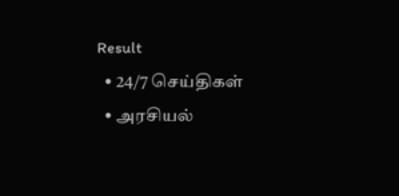Result
  • 24/7 செய்திகள்
  • அரசியல்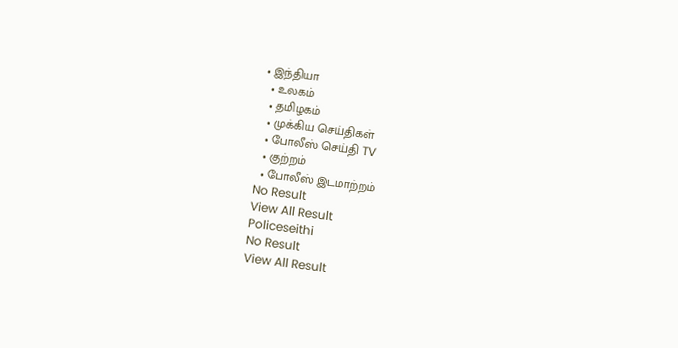• இந்தியா
  • உலகம்
  • தமிழகம்
  • முக்கிய செய்திகள்
  • போலீஸ் செய்தி TV
  • குற்றம்
  • போலீஸ் இடமாற்றம்
No Result
View All Result
Policeseithi
No Result
View All Result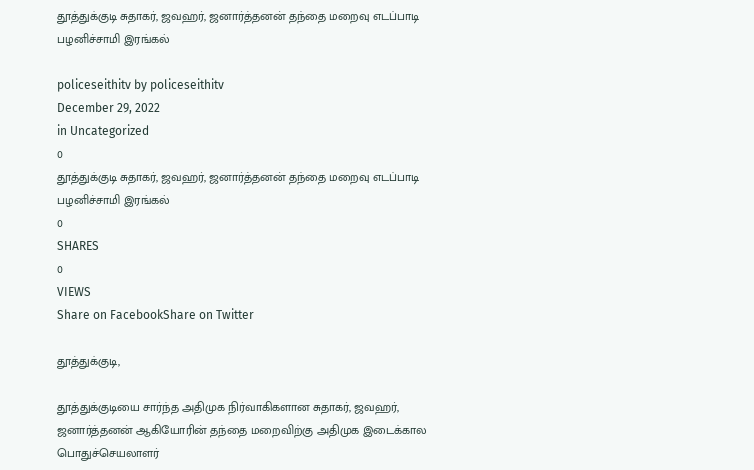தூத்துக்குடி சுதாகர், ஜவஹர், ஜனார்த்தனன் தந்தை மறைவு எடப்பாடி பழனிச்சாமி இரங்கல்

policeseithitv by policeseithitv
December 29, 2022
in Uncategorized
0
தூத்துக்குடி சுதாகர், ஜவஹர், ஜனார்த்தனன் தந்தை மறைவு எடப்பாடி பழனிச்சாமி இரங்கல்
0
SHARES
0
VIEWS
Share on FacebookShare on Twitter

தூத்துக்குடி,

தூத்துக்குடியை சார்ந்த அதிமுக நிர்வாகிகளான சுதாகர், ஜவஹர், ஜனார்த்தனன் ஆகியோரின் தந்தை மறைவிற்கு அதிமுக இடைக்கால பொதுச்செயலாளர்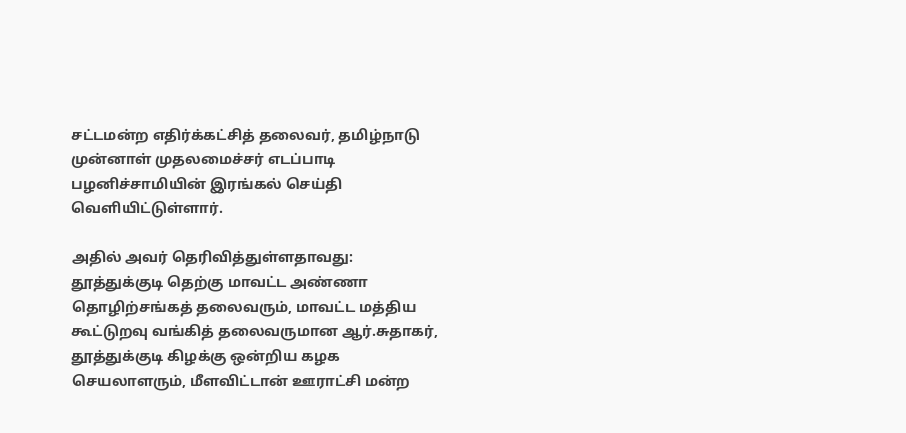சட்டமன்ற எதிர்க்கட்சித் தலைவர், தமிழ்நாடு முன்னாள் முதலமைச்சர் எடப்பாடி பழனிச்சாமியின் இரங்கல் செய்தி வெளியிட்டுள்ளார்.

அதில் அவர் தெரிவித்துள்ளதாவது: தூத்துக்குடி தெற்கு மாவட்ட அண்ணா தொழிற்சங்கத் தலைவரும், மாவட்ட மத்திய கூட்டுறவு வங்கித் தலைவருமான ஆர்.சுதாகர், தூத்துக்குடி கிழக்கு ஒன்றிய கழக செயலாளரும், மீளவிட்டான் ஊராட்சி மன்ற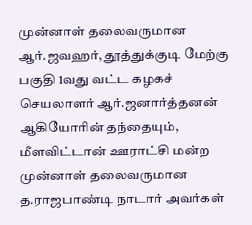முன்னாள் தலைவருமான ஆர்.ஜவஹர், தூத்துக்குடி மேற்கு பகுதி 1வது வட்ட கழகச் செயலாளர் ஆர்.ஜனார்த்தனன் ஆகியோரின் தந்தையும், மீளவிட்டான் ஊராட்சி மன்ற முன்னாள் தலைவருமான த.ராஜபாண்டி நாடார் அவர்கள்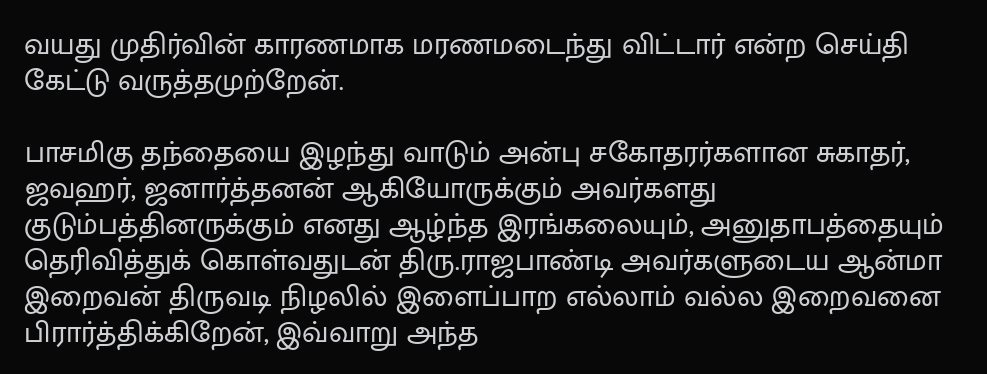வயது முதிர்வின் காரணமாக மரணமடைந்து விட்டார் என்ற செய்தி கேட்டு வருத்தமுற்றேன்.

பாசமிகு தந்தையை இழந்து வாடும் அன்பு சகோதரர்களான சுகாதர், ஜவஹர், ஜனார்த்தனன் ஆகியோருக்கும் அவர்களது குடும்பத்தினருக்கும் எனது ஆழ்ந்த இரங்கலையும், அனுதாபத்தையும் தெரிவித்துக் கொள்வதுடன் திரு.ராஜபாண்டி அவர்களுடைய ஆன்மா இறைவன் திருவடி நிழலில் இளைப்பாற எல்லாம் வல்ல இறைவனை பிரார்த்திக்கிறேன், இவ்வாறு அந்த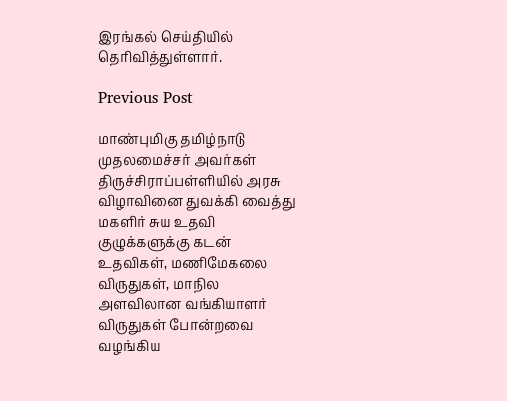இரங்கல் செய்தியில் தெரிவித்துள்ளார்.

Previous Post

மாண்புமிகு தமிழ்நாடு முதலமைச்சர் அவர்கள் திருச்சிராப்பள்ளியில் அரசு விழாவினை துவக்கி வைத்து மகளிர் சுய உதவி குழுக்களுக்கு கடன் உதவிகள், மணிமேகலை விருதுகள், மாநில அளவிலான வங்கியாளர் விருதுகள் போன்றவை வழங்கிய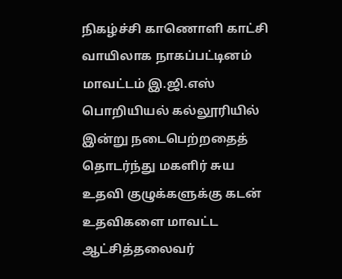நிகழ்ச்சி காணொளி காட்சி வாயிலாக நாகப்பட்டினம் மாவட்டம் இ.ஜி.எஸ் பொறியியல் கல்லூரியில் இன்று நடைபெற்றதைத் தொடர்ந்து மகளிர் சுய உதவி குழுக்களுக்கு கடன் உதவிகளை மாவட்ட ஆட்சித்தலைவர்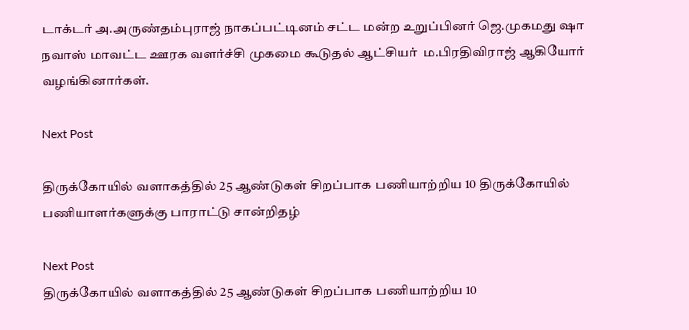டாக்டர் அ.அருண்தம்புராஜ் நாகப்பட்டினம் சட்ட மன்ற உறுப்பினர் ஜெ.முகமது ஷா நவாஸ் மாவட்ட ஊரக வளர்ச்சி முகமை கூடுதல் ஆட்சியர்  ம.பிரதிவிராஜ் ஆகியோர் வழங்கினார்கள்.

Next Post

திருக்கோயில் வளாகத்தில் 25 ஆண்டுகள் சிறப்பாக பணியாற்றிய 10 திருக்கோயில் பணியாளர்களுக்கு பாராட்டு சான்றிதழ்

Next Post
திருக்கோயில் வளாகத்தில் 25 ஆண்டுகள் சிறப்பாக பணியாற்றிய 10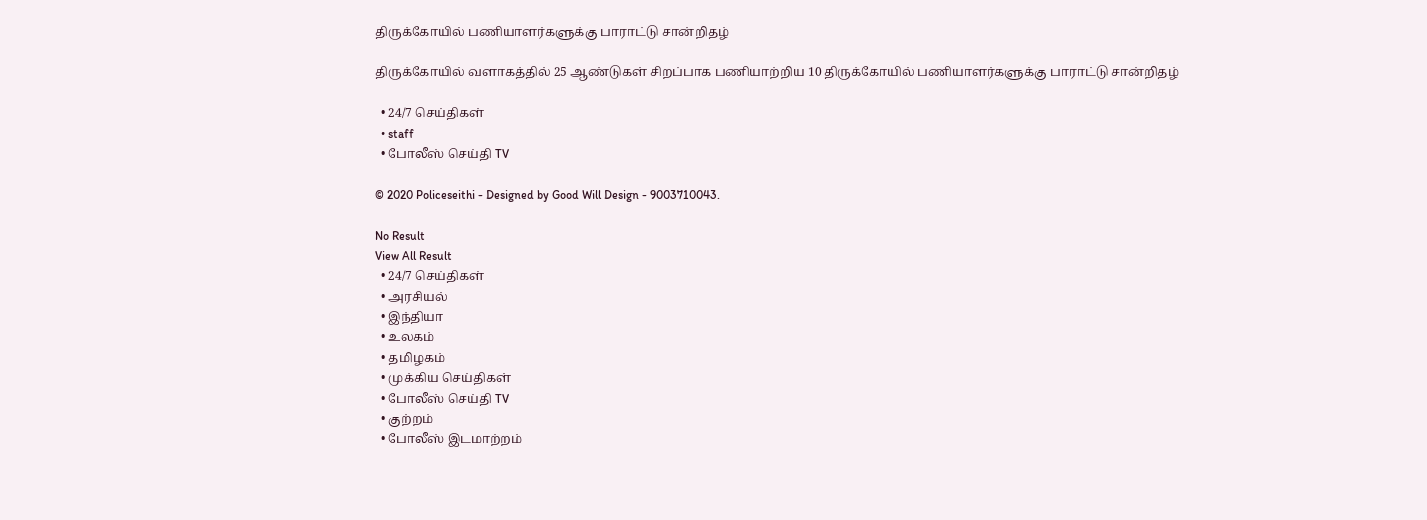திருக்கோயில் பணியாளர்களுக்கு பாராட்டு சான்றிதழ்

திருக்கோயில் வளாகத்தில் 25 ஆண்டுகள் சிறப்பாக பணியாற்றிய 10 திருக்கோயில் பணியாளர்களுக்கு பாராட்டு சான்றிதழ்

  • 24/7 செய்திகள்
  • staff
  • போலீஸ் செய்தி TV

© 2020 Policeseithi - Designed by Good Will Design - 9003710043.

No Result
View All Result
  • 24/7 செய்திகள்
  • அரசியல்
  • இந்தியா
  • உலகம்
  • தமிழகம்
  • முக்கிய செய்திகள்
  • போலீஸ் செய்தி TV
  • குற்றம்
  • போலீஸ் இடமாற்றம்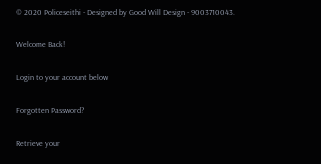© 2020 Policeseithi - Designed by Good Will Design - 9003710043.

Welcome Back!

Login to your account below

Forgotten Password?

Retrieve your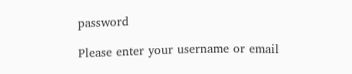password

Please enter your username or email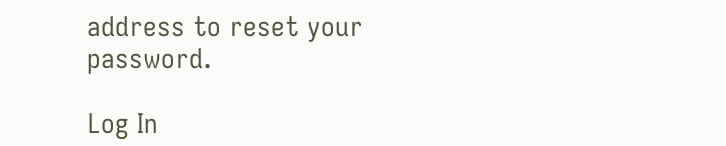address to reset your password.

Log In